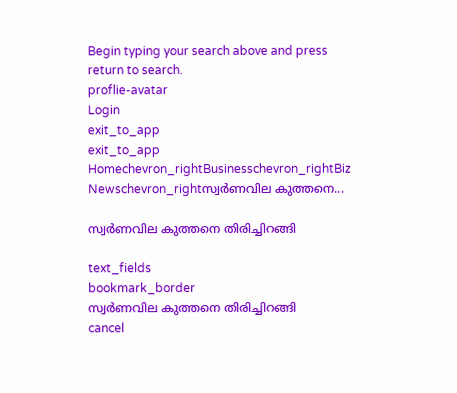Begin typing your search above and press return to search.
proflie-avatar
Login
exit_to_app
exit_to_app
Homechevron_rightBusinesschevron_rightBiz Newschevron_rightസ്വർണവില കുത്തനെ...

സ്വർണവില കുത്തനെ തിരിച്ചിറങ്ങി

text_fields
bookmark_border
സ്വർണവില കുത്തനെ തിരിച്ചിറങ്ങി
cancel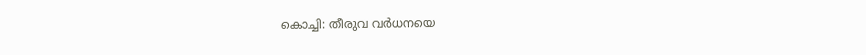കൊച്ചി: തീരുവ വർധനയെ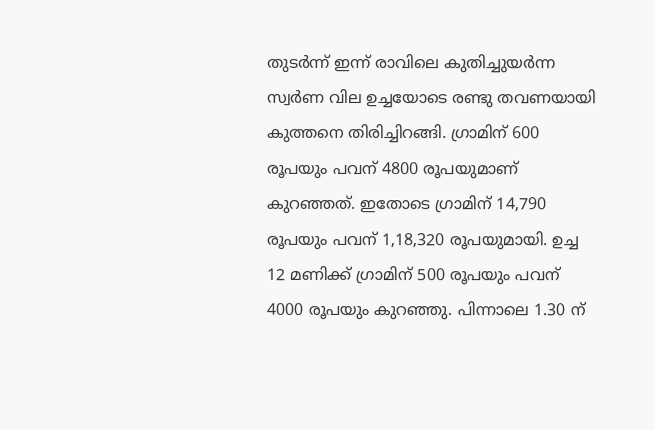തുടർന്ന് ഇന്ന് രാവിലെ കുതിച്ചുയർന്ന സ്വർണ വില ഉച്ചയോടെ രണ്ടു തവണയായി കുത്തനെ തിരിച്ചിറങ്ങി. ഗ്രാമിന് 600 രൂപയും പവന് 4800 രൂപയുമാണ് കുറഞ്ഞത്. ഇതോടെ ഗ്രാമിന് 14,790 രൂപയും പവന് 1,18,320 രൂപയുമായി. ഉച്ച 12 മണിക്ക് ഗ്രാമിന് 500 രൂപയും പവന് 4000 രൂപയും കുറഞ്ഞു. പിന്നാലെ 1.30 ന്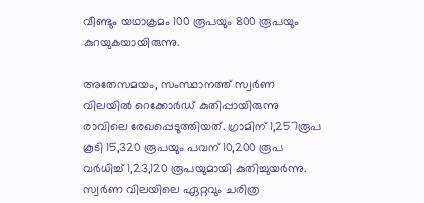വീണ്ടും യഥാക്രമം 100 രൂപയും 800 രൂപയും കുറയുകയായിരുന്നു.

അതേസമയം, സംസ്ഥാനത്ത് സ്വർണ വിലയിൽ റെക്കോർഡ് കുതിപ്പായിരുന്നു രാവിലെ രേഖപ്പെടുത്തിയത്. ഗ്രാമിന് 1,257രൂപ കൂടി 15,320 രൂപയും പവന് 10,200 രൂപ വർധിച്ച് 1,23,120 രൂപയുമായി കുതിച്ചുയർന്നു. സ്വർണ വിലയിലെ ഏറ്റവും ചരിത്ര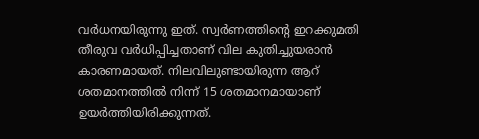വർധനയിരുന്നു ഇത്. സ്വർണത്തിന്റെ ഇറക്കുമതി തീരുവ വർധിപ്പിച്ചതാണ് വില കുതിച്ചുയരാൻ കാരണമായത്. നിലവിലുണ്ടായിരുന്ന ആറ് ശതമാനത്തിൽ നിന്ന് 15 ശതമാനമായാണ് ഉയർത്തിയിരിക്കുന്നത്.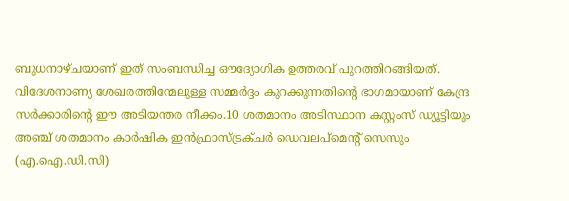ബുധനാഴ്ചയാണ് ഇത് സംബന്ധിച്ച ഔദ്യോഗിക ഉത്തരവ് പുറത്തിറങ്ങിയത്. വിദേശനാണ്യ ശേഖരത്തിന്മേലുള്ള സമ്മർദ്ദം കുറക്കുന്നതിന്റെ ഭാഗമായാണ് കേന്ദ്ര സർക്കാരിന്റെ ഈ അടിയന്തര നീക്കം.10 ശതമാനം അടിസ്ഥാന കസ്റ്റംസ് ഡ്യൂട്ടിയും അഞ്ച് ശതമാനം കാർഷിക ഇൻഫ്രാസ്ട്രക്ചർ ഡെവലപ്‌മെന്റ് സെസും (എ.ഐ.ഡി.സി)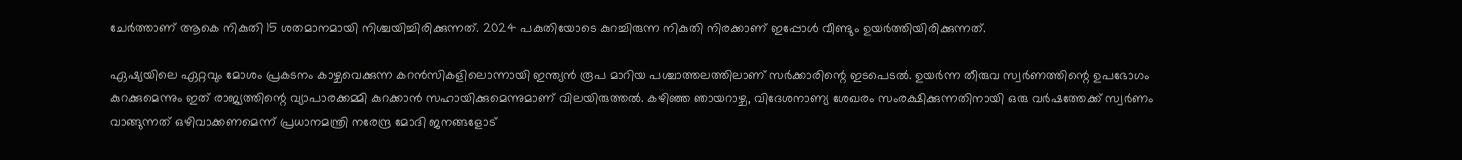ചേർത്താണ് ആകെ നികുതി 15 ശതമാനമായി നിശ്ചയിച്ചിരിക്കുന്നത്. 2024 പകുതിയോടെ കുറച്ചിരുന്ന നികുതി നിരക്കാണ് ഇപ്പോൾ വീണ്ടും ഉയർത്തിയിരിക്കുന്നത്.

ഏഷ്യയിലെ ഏറ്റവും മോശം പ്രകടനം കാഴ്ചവെക്കുന്ന കറൻസികളിലൊന്നായി ഇന്ത്യൻ രൂപ മാറിയ പശ്ചാത്തലത്തിലാണ് സർക്കാരിന്റെ ഇടപെടൽ. ഉയർന്ന തീരുവ സ്വർണത്തിന്റെ ഉപഭോഗം കുറക്കുമെന്നും ഇത് രാജ്യത്തിന്റെ വ്യാപാരക്കമ്മി കുറക്കാൻ സഹായിക്കുമെന്നുമാണ് വിലയിരുത്തൽ. കഴിഞ്ഞ ഞായറാഴ്ച, വിദേശനാണ്യ ശേഖരം സംരക്ഷിക്കുന്നതിനായി ഒരു വർഷത്തേക്ക് സ്വർണം വാങ്ങുന്നത് ഒഴിവാക്കണമെന്ന് പ്രധാനമന്ത്രി നരേന്ദ്ര മോദി ജനങ്ങളോട്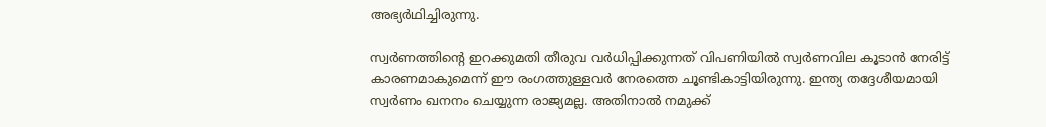അഭ്യർഥിച്ചിരുന്നു.

സ്വർണത്തിന്റെ ഇറക്കുമതി തീരുവ വർധിപ്പിക്കുന്നത് വിപണിയിൽ സ്വർണവില കൂടാൻ നേരിട്ട് കാരണമാകുമെന്ന് ഈ രംഗത്തുള്ളവർ നേരത്തെ ചൂണ്ടികാട്ടിയിരുന്നു. ഇന്ത്യ തദ്ദേശീയമായി സ്വർണം ഖനനം ചെയ്യുന്ന രാജ്യമല്ല. അതിനാൽ നമുക്ക്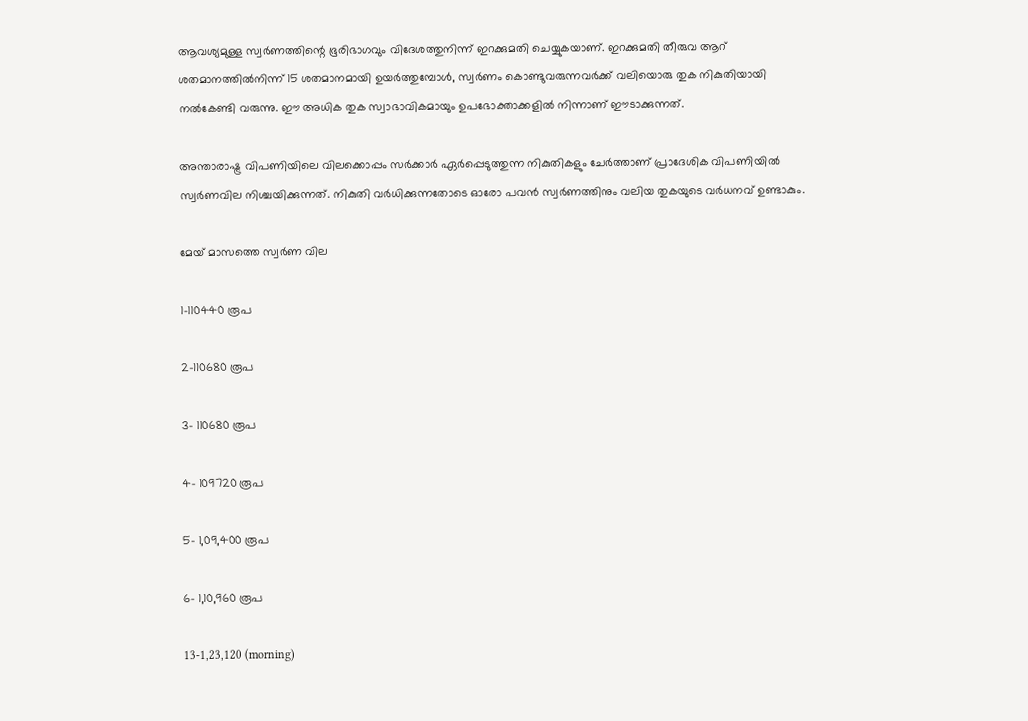ആവശ്യമുള്ള സ്വർണത്തിന്റെ ഭൂരിഭാഗവും വിദേശത്തുനിന്ന് ഇറക്കുമതി ചെയ്യുകയാണ്. ഇറക്കുമതി തീരുവ ആറ് ശതമാനത്തിൽനിന്ന് 15 ശതമാനമായി ഉയർത്തുമ്പോൾ, സ്വർണം കൊണ്ടുവരുന്നവർക്ക് വലിയൊരു തുക നികുതിയായി നൽകേണ്ടി വരുന്നു. ഈ അധിക തുക സ്വാഭാവികമായും ഉപഭോക്താക്കളിൽ നിന്നാണ് ഈടാക്കുന്നത്.

അന്താരാഷ്ട്ര വിപണിയിലെ വിലക്കൊപ്പം സർക്കാർ ഏർപ്പെടുത്തുന്ന നികുതികളും ചേർത്താണ് പ്രാദേശിക വിപണിയിൽ സ്വർണവില നിശ്ചയിക്കുന്നത്. നികുതി വർധിക്കുന്നതോടെ ഓരോ പവൻ സ്വർണത്തിനും വലിയ തുകയുടെ വർധനവ് ഉണ്ടാകും.

മേയ് മാസത്തെ സ്വർണ വില

1-110440 രൂപ

2-110680 രൂപ

3- 110680 രൂപ

4- 109720 രൂപ

5- 1,09,400 രൂപ

6- 1,10,960 രൂപ

13-1,23,120 (morning)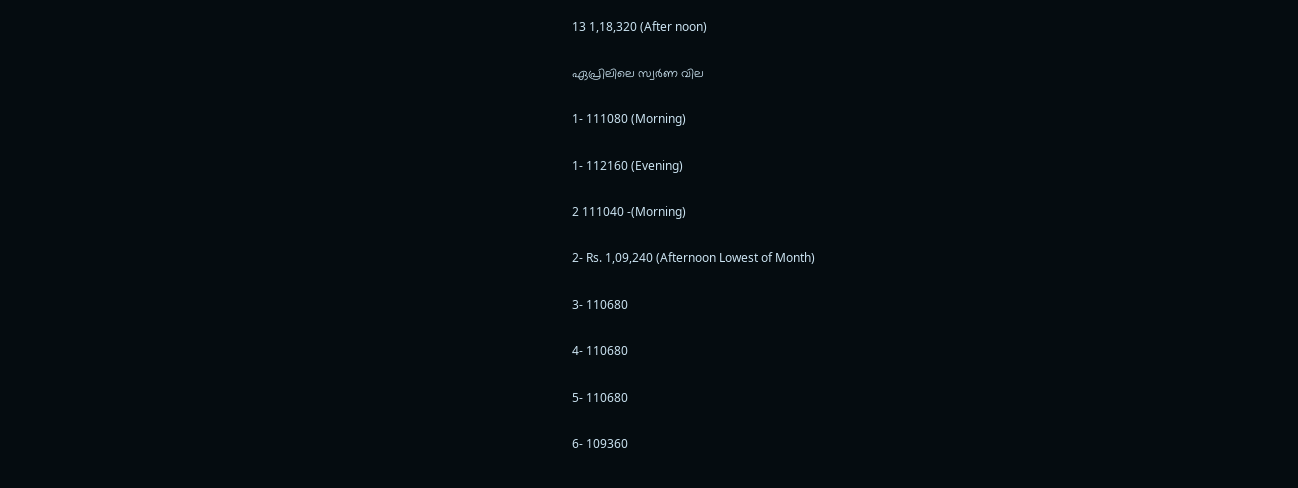13 1,18,320 (After noon)

ഏപ്രിലിലെ സ്വർണ വില

1- 111080 (Morning)

1- 112160 (Evening)

2 111040 -(Morning)

2- Rs. 1,09,240 (Afternoon Lowest of Month)

3- 110680

4- 110680

5- 110680

6- 109360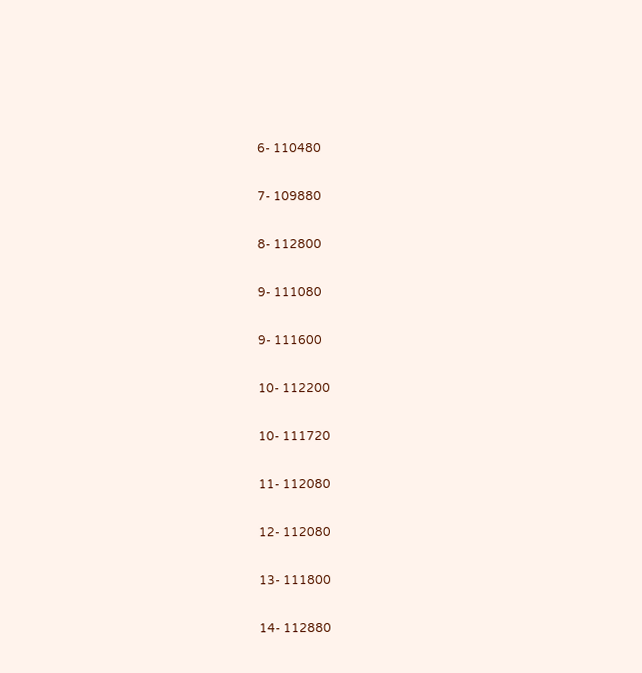6- 110480

7- 109880

8- 112800

9- 111080

9- 111600

10- 112200

10- 111720

11- 112080

12- 112080

13- 111800

14- 112880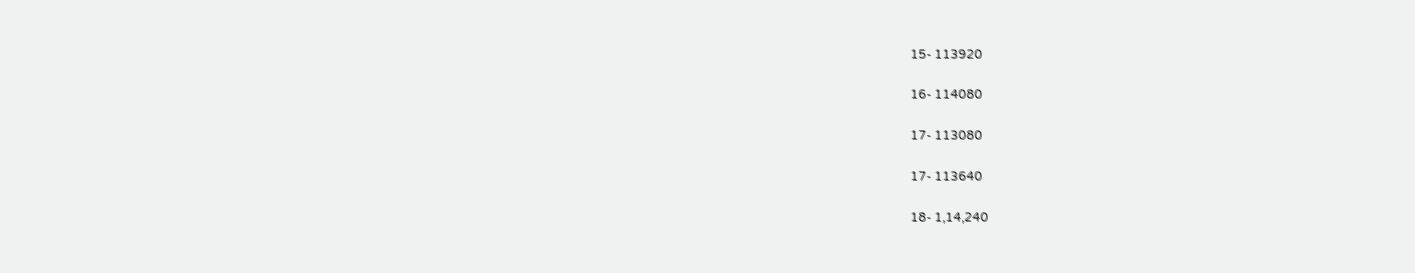15- 113920

16- 114080

17- 113080

17- 113640

18- 1,14,240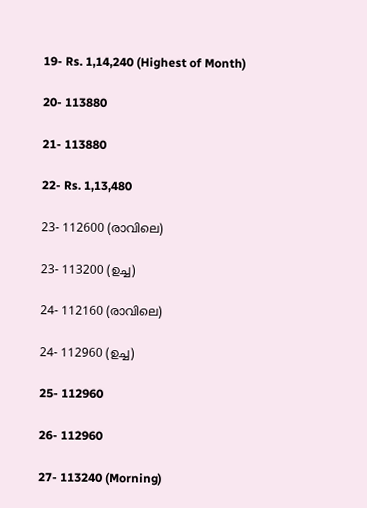19- Rs. 1,14,240 (Highest of Month)

20- 113880

21- 113880

22- Rs. 1,13,480

23- 112600 (രാവിലെ)

23- 113200 (ഉച്ച)

24- 112160 (രാവിലെ)

24- 112960 (ഉച്ച)

25- 112960

26- 112960

27- 113240 (Morning)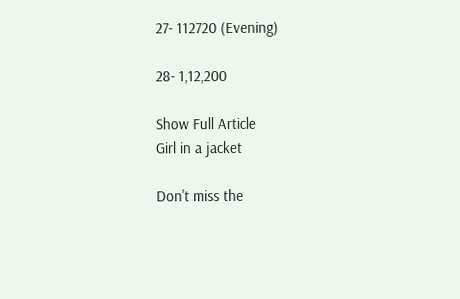27- 112720 (Evening)

28- 1,12,200

Show Full Article
Girl in a jacket

Don't miss the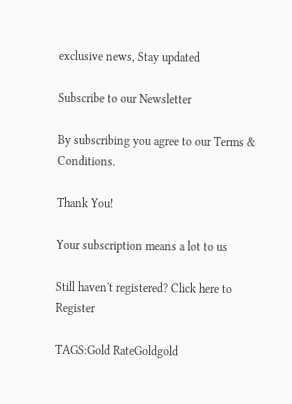exclusive news, Stay updated

Subscribe to our Newsletter

By subscribing you agree to our Terms & Conditions.

Thank You!

Your subscription means a lot to us

Still haven't registered? Click here to Register

TAGS:Gold RateGoldgold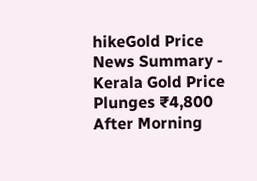hikeGold Price
News Summary - Kerala Gold Price Plunges ₹4,800 After Morning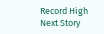Record High
Next Story